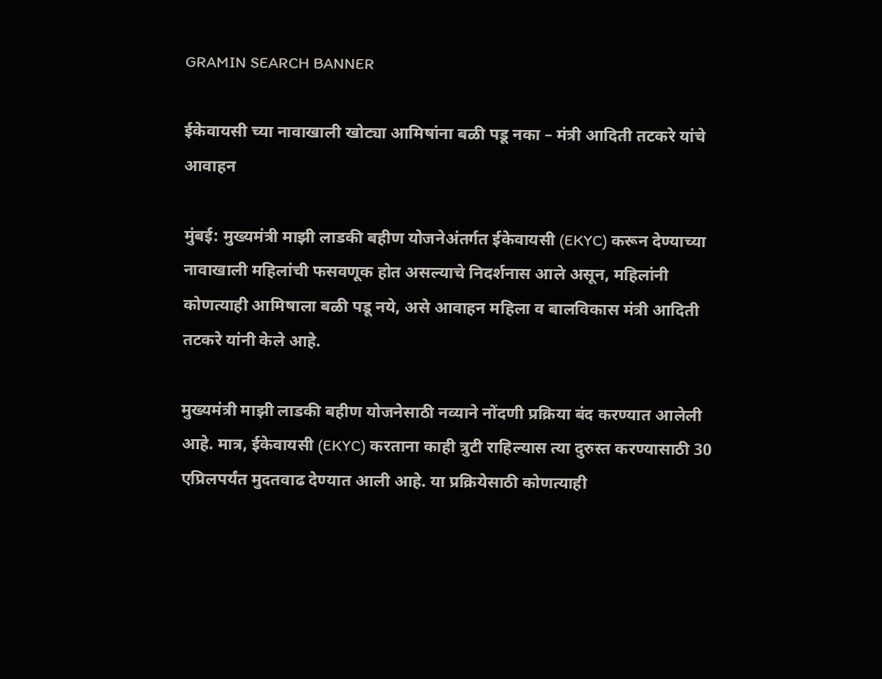GRAMIN SEARCH BANNER

ईकेवायसी च्या नावाखाली खोट्या आमिषांना बळी पडू नका – मंत्री आदिती तटकरे यांचे आवाहन

मुंबई: मुख्यमंत्री माझी लाडकी बहीण योजनेअंतर्गत ईकेवायसी (EKYC) करून देण्याच्या नावाखाली महिलांची फसवणूक होत असल्याचे निदर्शनास आले असून, महिलांनी कोणत्याही आमिषाला बळी पडू नये, असे आवाहन महिला व बालविकास मंत्री आदिती तटकरे यांनी केले आहे.

मुख्यमंत्री माझी लाडकी बहीण योजनेसाठी नव्याने नोंदणी प्रक्रिया बंद करण्यात आलेली आहे. मात्र, ईकेवायसी (EKYC) करताना काही त्रुटी राहिल्यास त्या दुरुस्त करण्यासाठी 30 एप्रिलपर्यंत मुदतवाढ देण्यात आली आहे. या प्रक्रियेसाठी कोणत्याही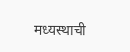मध्यस्थाची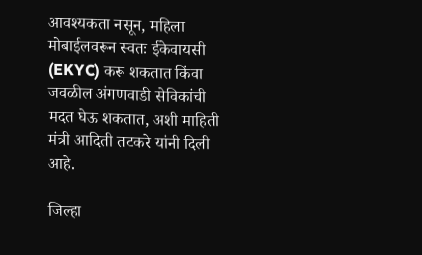आवश्यकता नसून, महिला मोबाईलवरून स्वतः ईकेवायसी (EKYC) करू शकतात किंवा जवळील अंगणवाडी सेविकांची मदत घेऊ शकतात, अशी माहिती मंत्री आदिती तटकरे यांनी दिली आहे.

जिल्हा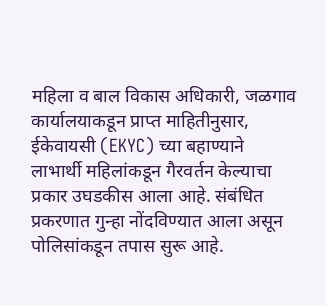महिला व बाल विकास अधिकारी, जळगाव कार्यालयाकडून प्राप्त माहितीनुसार, ईकेवायसी (EKYC) च्या बहाण्याने लाभार्थी महिलांकडून गैरवर्तन केल्याचा प्रकार उघडकीस आला आहे. संबंधित प्रकरणात गुन्हा नोंदविण्यात आला असून पोलिसांकडून तपास सुरू आहे.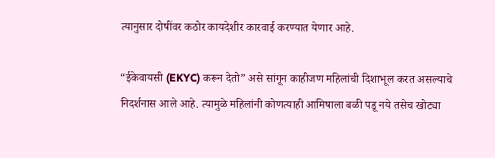त्यानुसार दोषींवर कठोर कायदेशीर कारवाई करण्यात येणार आहे.

“ईकेवायसी (EKYC) करून देतो” असे सांगून काहीजण महिलांची दिशाभूल करत असल्याचे निदर्शनास आले आहे. त्यामुळे महिलांनी कोणत्याही आमिषाला बळी पडू नये तसेच खोट्या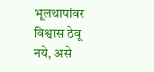भूलथापांवर विश्वास ठेवू नये, असे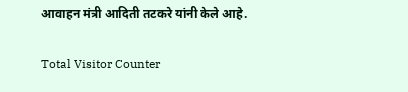आवाहन मंत्री आदिती तटकरे यांनी केले आहे.

Total Visitor Counter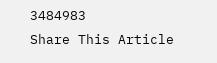3484983
Share This Article